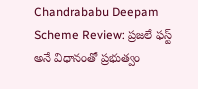Chandrababu Deepam Scheme Review: ప్రజలే ఫస్ట్ అనే విధానంతో ప్రభుత్వం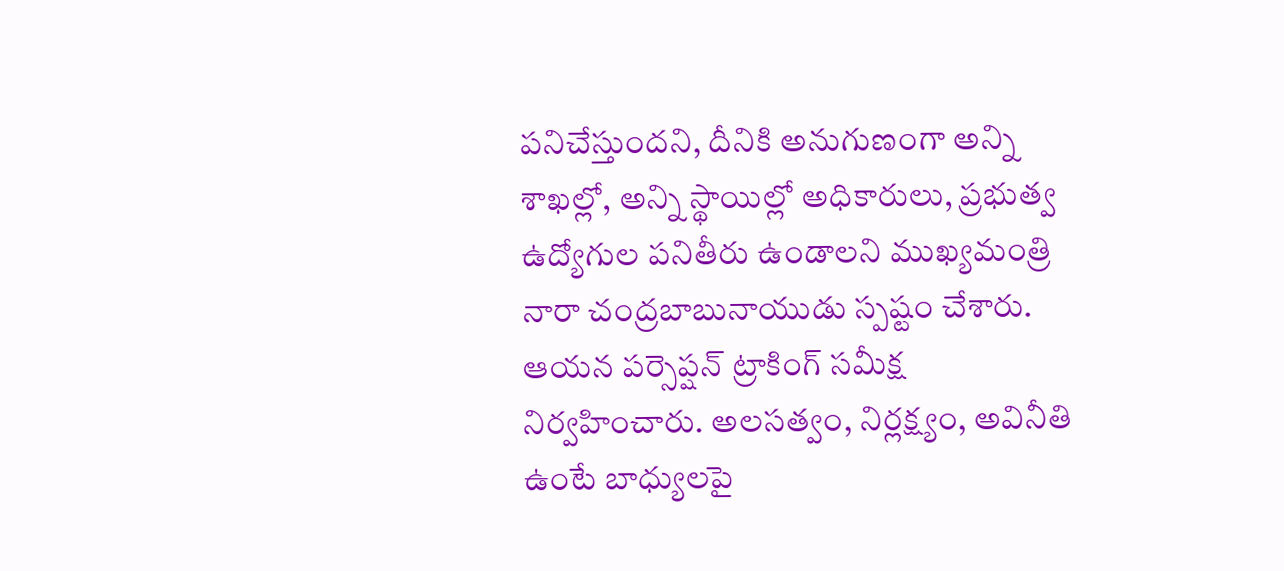పనిచేస్తుందని, దీనికి అనుగుణంగా అన్ని శాఖల్లో, అన్ని స్థాయిల్లో అధికారులు, ప్రభుత్వ ఉద్యోగుల పనితీరు ఉండాలని ముఖ్యమంత్రి నారా చంద్రబాబునాయుడు స్పష్టం చేశారు. ఆయన పర్సెప్షన్ ట్రాకింగ్ సమీక్ష నిర్వహించారు. అలసత్వం, నిర్లక్ష్యం, అవినీతి ఉంటే బాధ్యులపై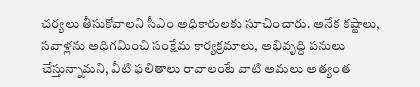చర్యలు తీసుకోవాలని సీఎం అధికారులకు సూచించారు. అనేక కష్టాలు, సవాళ్లను అధిగమించి సంక్షేమ కార్యక్రమాలు, అభివృద్ది పనులు చేస్తున్నామని, వీటి ఫలితాలు రావాలంటే వాటి అమలు అత్యంత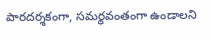పారదర్శకంగా, సమర్థవంతంగా ఉండాలని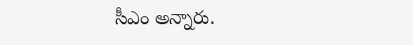సీఎం అన్నారు.